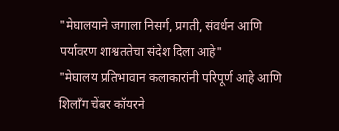"मेघालयाने जगाला निसर्ग, प्रगती, संवर्धन आणि पर्यावरण शाश्वततेचा संदेश दिला आहे"
"मेघालय प्रतिभावान कलाकारांनी परिपूर्ण आहे आणि शिलाँग चेंबर कॉयरने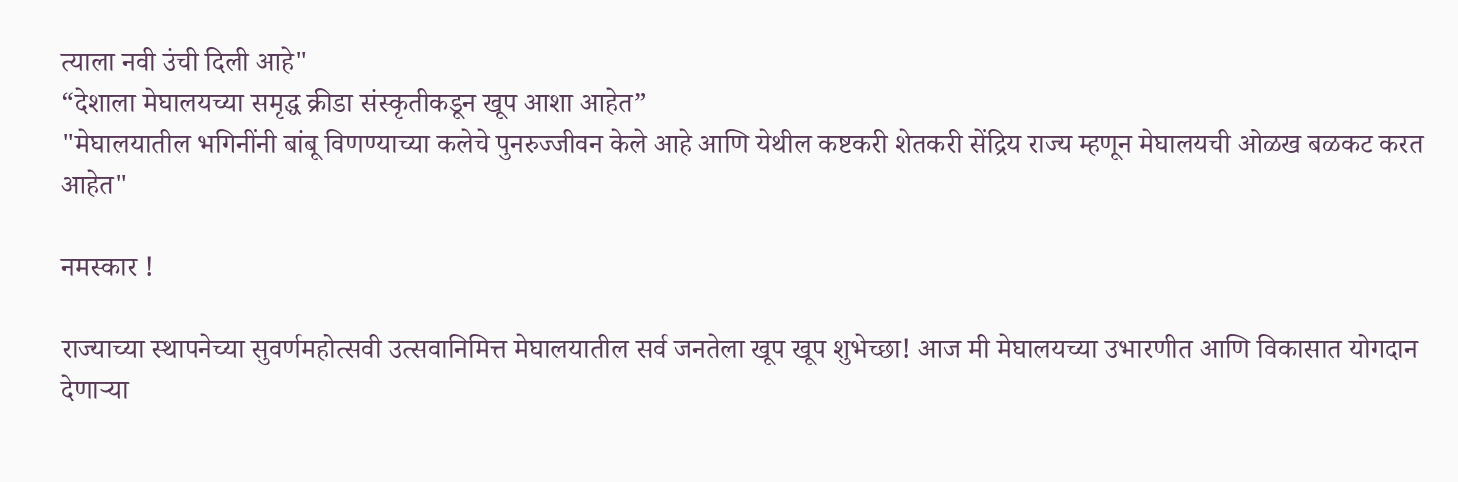त्याला नवी उंची दिली आहे"
“देशाला मेघालयच्या समृद्ध क्रीडा संस्कृतीकडून खूप आशा आहेत”
"मेघालयातील भगिनींनी बांबू विणण्याच्या कलेचे पुनरुज्जीवन केले आहे आणि येथील कष्टकरी शेतकरी सेंद्रिय राज्य म्हणून मेघालयची ओळख बळकट करत आहेत"

नमस्कार !

राज्याच्या स्थापनेच्या सुवर्णमहोत्सवी उत्सवानिमित्त मेघालयातील सर्व जनतेला खूप खूप शुभेच्छा! आज मी मेघालयच्या उभारणीत आणि विकासात योगदान देणाऱ्या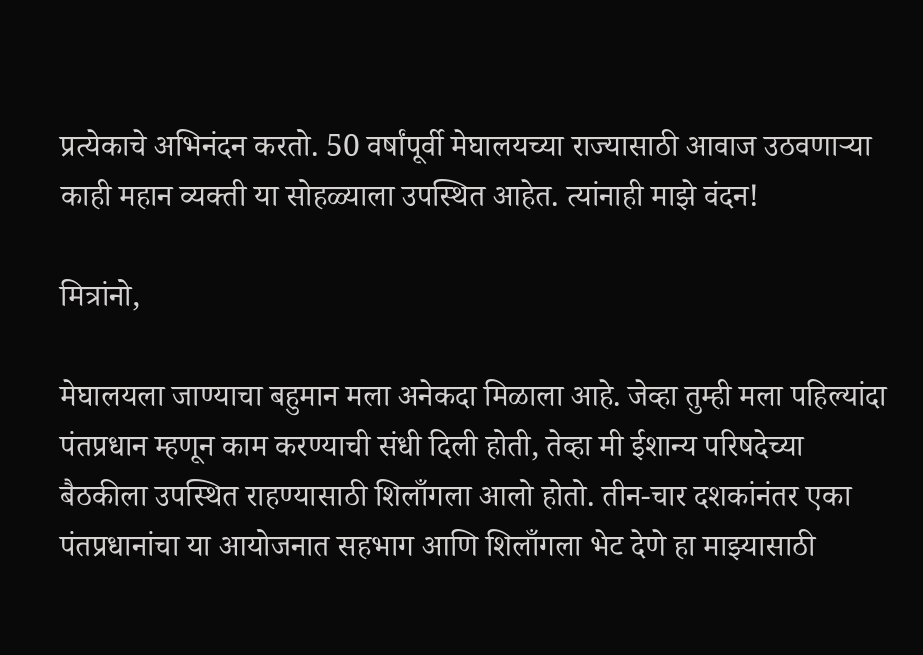प्रत्येकाचे अभिनंदन करतो. 50 वर्षांपूर्वी मेघालयच्या राज्यासाठी आवाज उठवणाऱ्या काही महान व्यक्ती या सोहळ्याला उपस्थित आहेत. त्यांनाही माझे वंदन!

मित्रांनो,

मेघालयला जाण्याचा बहुमान मला अनेकदा मिळाला आहे. जेव्हा तुम्ही मला पहिल्यांदा पंतप्रधान म्हणून काम करण्याची संधी दिली होती, तेव्हा मी ईशान्य परिषदेच्या बैठकीला उपस्थित राहण्यासाठी शिलाँगला आलो होतो. तीन-चार दशकांनंतर एका पंतप्रधानांचा या आयोजनात सहभाग आणि शिलाँगला भेट देणे हा माझ्यासाठी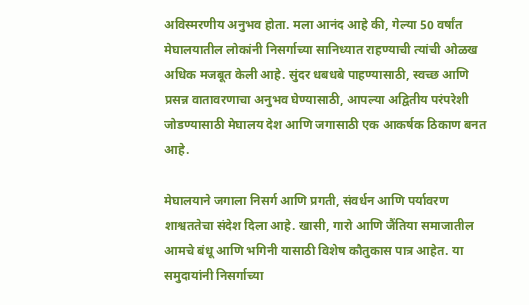अविस्मरणीय अनुभव होता. मला आनंद आहे की, गेल्या 50 वर्षांत मेघालयातील लोकांनी निसर्गाच्या सानिध्यात राहण्याची त्यांची ओळख अधिक मजबूत केली आहे. सुंदर धबधबे पाहण्यासाठी, स्वच्छ आणि प्रसन्न वातावरणाचा अनुभव घेण्यासाठी, आपल्या अद्वितीय परंपरेशी जोडण्यासाठी मेघालय देश आणि जगासाठी एक आकर्षक ठिकाण बनत आहे.

मेघालयाने जगाला निसर्ग आणि प्रगती, संवर्धन आणि पर्यावरण शाश्वततेचा संदेश दिला आहे. खासी, गारो आणि जैंतिया समाजातील आमचे बंधू आणि भगिनी यासाठी विशेष कौतुकास पात्र आहेत. या समुदायांनी निसर्गाच्या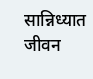सान्निध्यात जीवन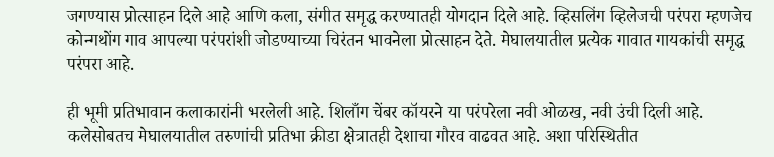जगण्यास प्रोत्साहन दिले आहे आणि कला, संगीत समृद्ध करण्यातही योगदान दिले आहे. व्हिसलिंग व्हिलेजची परंपरा म्हणजेच कोन्गथोंग गाव आपल्या परंपरांशी जोडण्याच्या चिरंतन भावनेला प्रोत्साहन देते. मेघालयातील प्रत्येक गावात गायकांची समृद्ध परंपरा आहे.

ही भूमी प्रतिभावान कलाकारांनी भरलेली आहे. शिलाँग चेंबर कॉयरने या परंपरेला नवी ओळख, नवी उंची दिली आहे. कलेसोबतच मेघालयातील तरुणांची प्रतिभा क्रीडा क्षेत्रातही देशाचा गौरव वाढवत आहे. अशा परिस्थितीत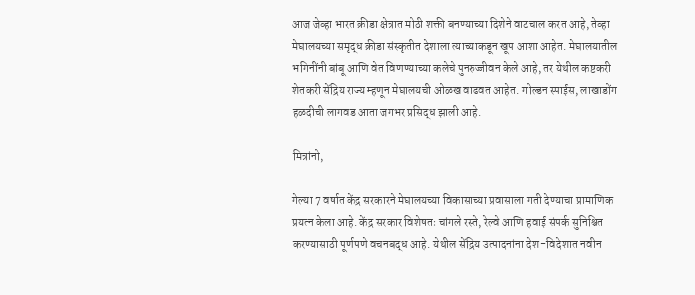आज जेव्हा भारत क्रीडा क्षेत्रात मोठी शक्ती बनण्याच्या दिशेने वाटचाल करत आहे, तेव्हा मेघालयच्या समृद्ध क्रीडा संस्कृतीत देशाला त्याच्याकडून खूप आशा आहेत. मेघालयातील भगिनींनी बांबू आणि वेत विणण्याच्या कलेचे पुनरुज्जीवन केले आहे, तर येथील कष्टकरी शेतकरी सेंद्रिय राज्य म्हणून मेघालयची ओळख वाढवत आहेत. गोल्डन स्पाईस, लाखाडोंग हळदीची लागवड आता जगभर प्रसिद्ध झाली आहे.

मित्रांनो,

गेल्या 7 वर्षात केंद्र सरकारने मेघालयच्या विकासाच्या प्रवासाला गती देण्याचा प्रामाणिक प्रयत्न केला आहे. केंद्र सरकार विशेषतः चांगले रस्ते, रेल्वे आणि हवाई संपर्क सुनिश्चित करण्यासाठी पूर्णपणे वचनबद्ध आहे. येथील सेंद्रिय उत्पादनांना देश-विदेशात नवीन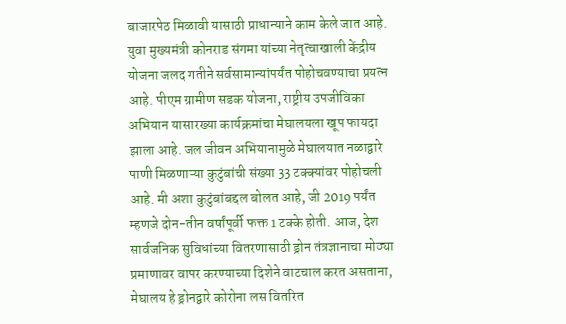बाजारपेठ मिळावी यासाठी प्राधान्याने काम केले जात आहे. युवा मुख्यमंत्री कोनराड संगमा यांच्या नेतृत्वाखाली केंद्रीय योजना जलद गतीने सर्वसामान्यांपर्यंत पोहोचवण्याचा प्रयत्न आहे. पीएम ग्रामीण सडक योजना, राष्ट्रीय उपजीविका अभियान यासारख्या कार्यक्रमांचा मेघालयला खूप फायदा झाला आहे. जल जीवन अभियानामुळे मेघालयात नळाद्वारे पाणी मिळणाऱ्या कुटुंबांची संख्या 33 टक्क्यांवर पोहोचली आहे. मी अशा कुटुंबांबद्दल बोलत आहे, जी 2019 पर्यंत म्हणजे दोन-तीन वर्षांपूर्वी फक्त 1 टक्के होती. आज, देश सार्वजनिक सुविधांच्या वितरणासाठी ड्रोन तंत्रज्ञानाचा मोठ्या प्रमाणावर वापर करण्याच्या दिशेने वाटचाल करत असताना, मेघालय हे ड्रोनद्वारे कोरोना लस वितरित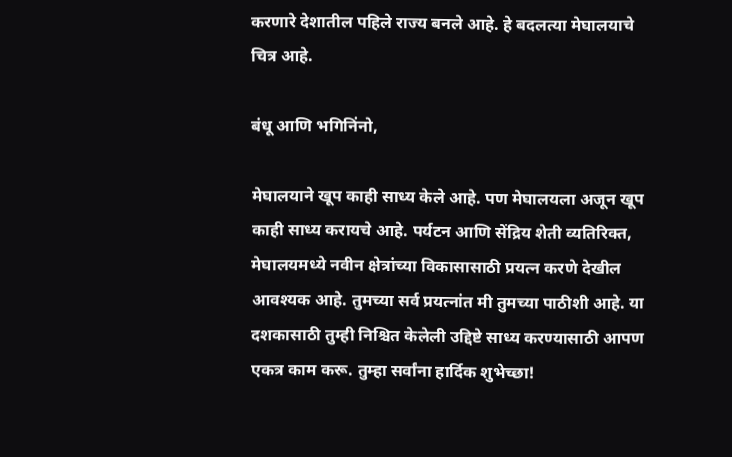करणारे देशातील पहिले राज्य बनले आहे. हे बदलत्या मेघालयाचे चित्र आहे.

बंधू आणि भगिनिंनो,

मेघालयाने खूप काही साध्य केले आहे. पण मेघालयला अजून खूप काही साध्य करायचे आहे. पर्यटन आणि सेंद्रिय शेती व्यतिरिक्त, मेघालयमध्ये नवीन क्षेत्रांच्या विकासासाठी प्रयत्न करणे देखील आवश्यक आहे. तुमच्या सर्व प्रयत्नांत मी तुमच्या पाठीशी आहे. या दशकासाठी तुम्ही निश्चित केलेली उद्दिष्टे साध्य करण्यासाठी आपण एकत्र काम करू. तुम्हा सर्वांना हार्दिक शुभेच्छा!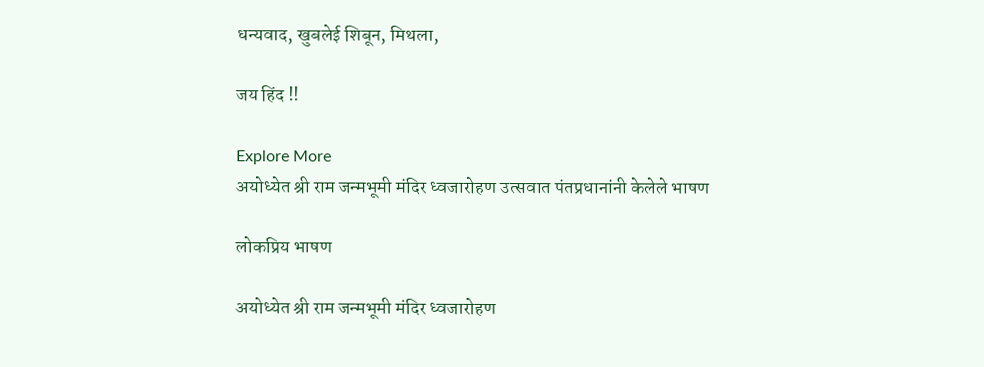धन्यवाद, खुबलेई शिबून, मिथला,

जय हिंद !!

Explore More
अयोध्येत श्री राम जन्मभूमी मंदिर ध्वजारोहण उत्सवात पंतप्रधानांनी केलेले भाषण

लोकप्रिय भाषण

अयोध्येत श्री राम जन्मभूमी मंदिर ध्वजारोहण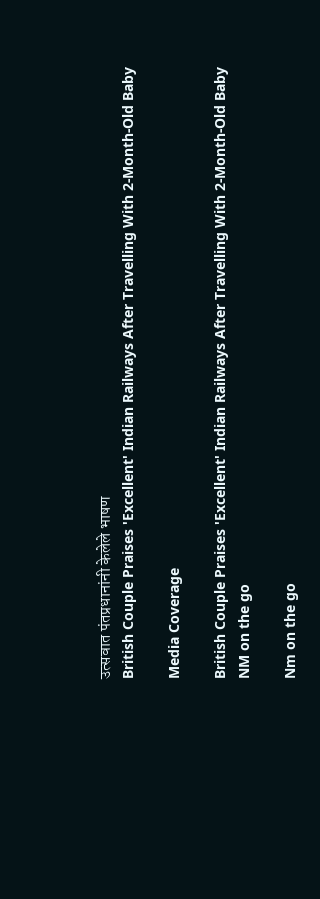उत्सवात पंतप्रधानांनी केलेले भाषण
British Couple Praises 'Excellent' Indian Railways After Travelling With 2-Month-Old Baby

Media Coverage

British Couple Praises 'Excellent' Indian Railways After Travelling With 2-Month-Old Baby
NM on the go

Nm on the go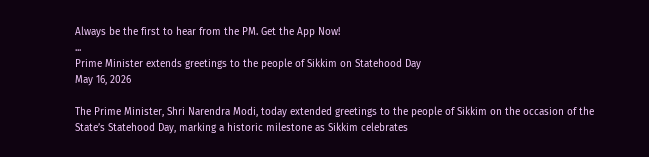Always be the first to hear from the PM. Get the App Now!
...
Prime Minister extends greetings to the people of Sikkim on Statehood Day
May 16, 2026

The Prime Minister, Shri Narendra Modi, today extended greetings to the people of Sikkim on the occasion of the State’s Statehood Day, marking a historic milestone as Sikkim celebrates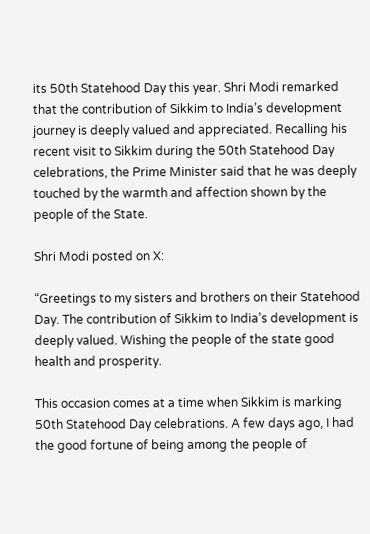its 50th Statehood Day this year. Shri Modi remarked that the contribution of Sikkim to India’s development journey is deeply valued and appreciated. Recalling his recent visit to Sikkim during the 50th Statehood Day celebrations, the Prime Minister said that he was deeply touched by the warmth and affection shown by the people of the State.

Shri Modi posted on X:

“Greetings to my sisters and brothers on their Statehood Day. The contribution of Sikkim to India’s development is deeply valued. Wishing the people of the state good health and prosperity.

This occasion comes at a time when Sikkim is marking 50th Statehood Day celebrations. A few days ago, I had the good fortune of being among the people of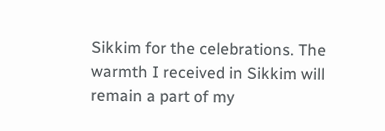Sikkim for the celebrations. The warmth I received in Sikkim will remain a part of my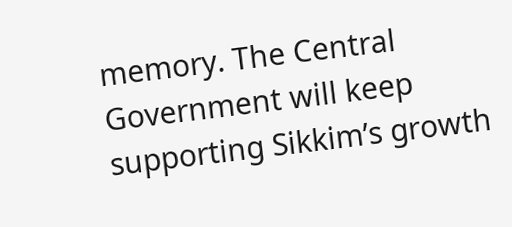memory. The Central Government will keep supporting Sikkim’s growth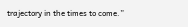trajectory in the times to come.”